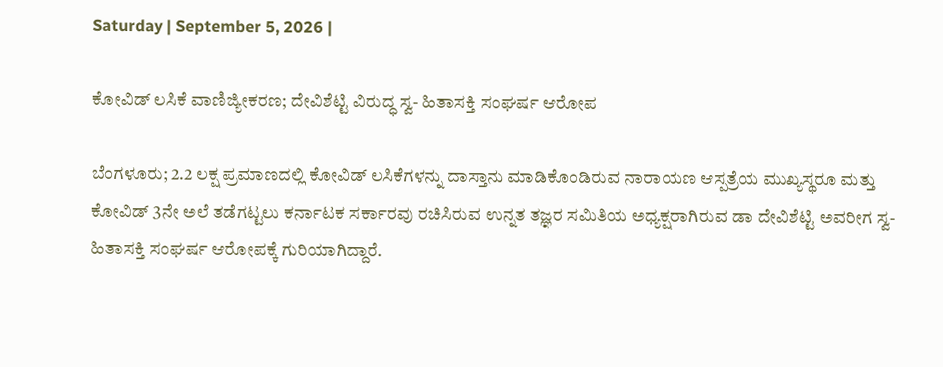Saturday | September 5, 2026 |

ಕೋವಿಡ್‌ ಲಸಿಕೆ ವಾಣಿಜ್ಯೀಕರಣ; ದೇವಿಶೆಟ್ಟಿ ವಿರುದ್ಧ ಸ್ವ- ಹಿತಾಸಕ್ತಿ ಸಂಘರ್ಷ ಆರೋಪ

ಬೆಂಗಳೂರು; 2.2 ಲಕ್ಷ ಪ್ರಮಾಣದಲ್ಲಿ ಕೋವಿಡ್‌ ಲಸಿಕೆಗಳನ್ನು ದಾಸ್ತಾನು ಮಾಡಿಕೊಂಡಿರುವ ನಾರಾಯಣ ಆಸ್ಪತ್ರೆಯ ಮುಖ್ಯಸ್ಥರೂ ಮತ್ತು ಕೋವಿಡ್‌ 3ನೇ ಅಲೆ ತಡೆಗಟ್ಟಲು ಕರ್ನಾಟಕ ಸರ್ಕಾರವು ರಚಿಸಿರುವ ಉನ್ನತ ತಜ್ಞರ ಸಮಿತಿಯ ಅಧ್ಯಕ್ಷರಾಗಿರುವ ಡಾ ದೇವಿಶೆಟ್ಟಿ ಅವರೀಗ ಸ್ವ-ಹಿತಾಸಕ್ತಿ ಸಂಘರ್ಷ ಆರೋಪಕ್ಕೆ ಗುರಿಯಾಗಿದ್ದಾರೆ.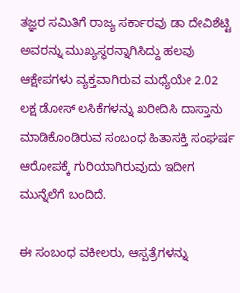ತಜ್ಞರ ಸಮಿತಿಗೆ ರಾಜ್ಯ ಸರ್ಕಾರವು ಡಾ ದೇವಿಶೆಟ್ಟಿ ಅವರನ್ನು ಮುಖ್ಯಸ್ಥರನ್ನಾಗಿಸಿದ್ದು ಹಲವು ಆಕ್ಷೇಪಗಳು ವ್ಯಕ್ತವಾಗಿರುವ ಮಧ್ಯೆಯೇ 2.02 ಲಕ್ಷ ಡೋಸ್‌ ಲಸಿಕೆಗಳನ್ನು ಖರೀದಿಸಿ ದಾಸ್ತಾನು ಮಾಡಿಕೊಂಡಿರುವ ಸಂಬಂಧ ಹಿತಾಸಕ್ತಿ ಸಂಘರ್ಷ ಆರೋಪಕ್ಕೆ ಗುರಿಯಾಗಿರುವುದು ಇದೀಗ ಮುನ್ನೆಲೆಗೆ ಬಂದಿದೆ.

ಈ ಸಂಬಂಧ ವಕೀಲರು, ಆಸ್ಪತ್ರೆಗಳನ್ನು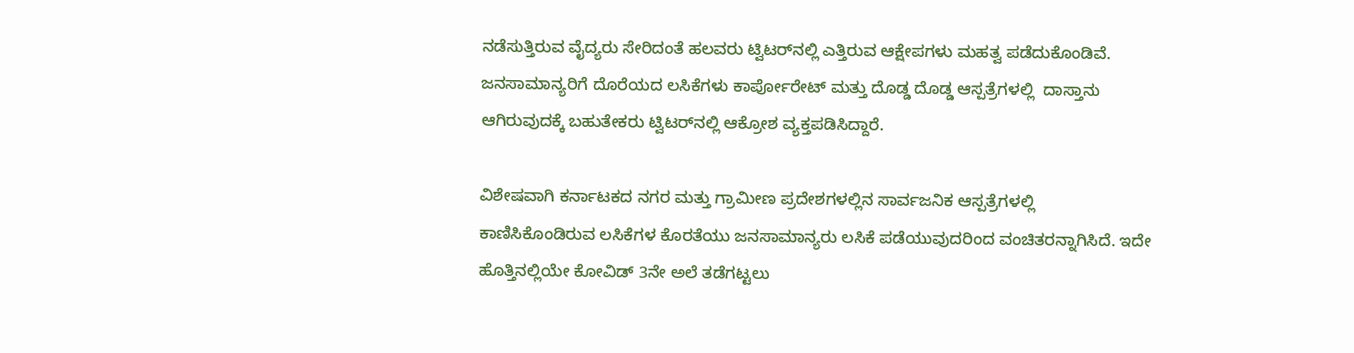ನಡೆಸುತ್ತಿರುವ ವೈದ್ಯರು ಸೇರಿದಂತೆ ಹಲವರು ಟ್ವಿಟರ್‌ನಲ್ಲಿ ಎತ್ತಿರುವ ಆಕ್ಷೇಪಗಳು ಮಹತ್ವ ಪಡೆದುಕೊಂಡಿವೆ. ಜನಸಾಮಾನ್ಯರಿಗೆ ದೊರೆಯದ ಲಸಿಕೆಗಳು ಕಾರ್ಪೋರೇಟ್‌ ಮತ್ತು ದೊಡ್ಡ ದೊಡ್ಡ ಆಸ್ಪತ್ರೆಗಳಲ್ಲಿ  ದಾಸ್ತಾನು ಆಗಿರುವುದಕ್ಕೆ ಬಹುತೇಕರು ಟ್ವಿಟರ್‌ನಲ್ಲಿ ಆಕ್ರೋಶ ವ್ಯಕ್ತಪಡಿಸಿದ್ದಾರೆ.

ವಿಶೇಷವಾಗಿ ಕರ್ನಾಟಕದ ನಗರ ಮತ್ತು ಗ್ರಾಮೀಣ ಪ್ರದೇಶಗಳಲ್ಲಿನ ಸಾರ್ವಜನಿಕ ಆಸ್ಪತ್ರೆಗಳಲ್ಲಿ ಕಾಣಿಸಿಕೊಂಡಿರುವ ಲಸಿಕೆಗಳ ಕೊರತೆಯು ಜನಸಾಮಾನ್ಯರು ಲಸಿಕೆ ಪಡೆಯುವುದರಿಂದ ವಂಚಿತರನ್ನಾಗಿಸಿದೆ. ಇದೇ ಹೊತ್ತಿನಲ್ಲಿಯೇ ಕೋವಿಡ್‌ 3ನೇ ಅಲೆ ತಡೆಗಟ್ಟಲು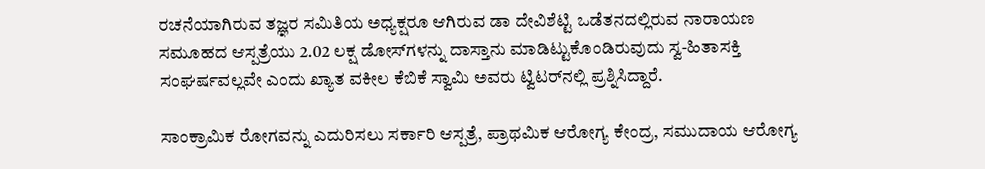ರಚನೆಯಾಗಿರುವ ತಜ್ಞರ ಸಮಿತಿಯ ಅಧ್ಯಕ್ಷರೂ ಆಗಿರುವ ಡಾ ದೇವಿಶೆಟ್ಟಿ ಒಡೆತನದಲ್ಲಿರುವ ನಾರಾಯಣ ಸಮೂಹದ ಆಸ್ಪತ್ರೆಯು 2.02 ಲಕ್ಷ ಡೋಸ್‌ಗಳನ್ನು ದಾಸ್ತಾನು ಮಾಡಿಟ್ಟುಕೊಂಡಿರುವುದು ಸ್ವ-ಹಿತಾಸಕ್ತಿ ಸಂಘರ್ಷವಲ್ಲವೇ ಎಂದು ಖ್ಯಾತ ವಕೀಲ ಕೆಬಿಕೆ ಸ್ವಾಮಿ ಅವರು ಟ್ವಿಟರ್‌ನಲ್ಲಿ ಪ್ರಶ್ನಿಸಿದ್ದಾರೆ.

ಸಾಂಕ್ರಾಮಿಕ ರೋಗವನ್ನು ಎದುರಿಸಲು ಸರ್ಕಾರಿ ಆಸ್ಪತ್ರೆ, ಪ್ರಾಥಮಿಕ ಆರೋಗ್ಯ ಕೇಂದ್ರ, ಸಮುದಾಯ ಆರೋಗ್ಯ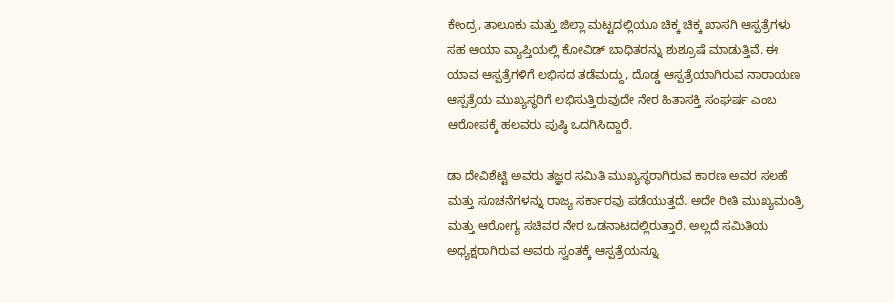ಕೇಂದ್ರ, ತಾಲೂಕು ಮತ್ತು ಜಿಲ್ಲಾ ಮಟ್ಟದಲ್ಲಿಯೂ ಚಿಕ್ಕ ಚಿಕ್ಕ ಖಾಸಗಿ ಆಸ್ಪತ್ರೆಗಳು ಸಹ ಆಯಾ ವ್ಯಾಪ್ತಿಯಲ್ಲಿ ಕೋವಿಡ್‌ ಬಾಧಿತರನ್ನು ಶುಶ್ರೂಷೆ ಮಾಡುತ್ತಿವೆ. ಈ ಯಾವ ಆಸ್ಪತ್ರೆಗಳಿಗೆ ಲಭಿಸದ ತಡೆಮದ್ದು, ದೊಡ್ಡ ಆಸ್ಪತ್ರೆಯಾಗಿರುವ ನಾರಾಯಣ ಆಸ್ಪತ್ರೆಯ ಮುಖ್ಯಸ್ಥರಿಗೆ ಲಭಿಸುತ್ತಿರುವುದೇ ನೇರ ಹಿತಾಸಕ್ತಿ ಸಂಘರ್ಷ ಎಂಬ ಆರೋಪಕ್ಕೆ ಹಲವರು ಪುಷ್ಠಿ ಒದಗಿಸಿದ್ದಾರೆ.

ಡಾ ದೇವಿಶೆಟ್ಟಿ ಅವರು ತಜ್ಞರ ಸಮಿತಿ ಮುಖ್ಯಸ್ಥರಾಗಿರುವ ಕಾರಣ ಅವರ ಸಲಹೆ ಮತ್ತು ಸೂಚನೆಗಳನ್ನು ರಾಜ್ಯ ಸರ್ಕಾರವು ಪಡೆಯುತ್ತದೆ. ಅದೇ ರೀತಿ ಮುಖ್ಯಮಂತ್ರಿ ಮತ್ತು ಆರೋಗ್ಯ ಸಚಿವರ ನೇರ ಒಡನಾಟದಲ್ಲಿರುತ್ತಾರೆ. ಅಲ್ಲದೆ ಸಮಿತಿಯ ಅಧ್ಯಕ್ಷರಾಗಿರುವ ಅವರು ಸ್ವಂತಕ್ಕೆ ಆಸ್ಪತ್ರೆಯನ್ನೂ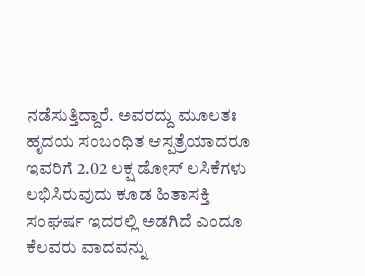ನಡೆಸುತ್ತಿದ್ದಾರೆ. ಅವರದ್ದು ಮೂಲತಃ ಹೃದಯ ಸಂಬಂಧಿತ ಆಸ್ಪತ್ರೆಯಾದರೂ ಇವರಿಗೆ 2.02 ಲಕ್ಷ ಡೋಸ್‌ ಲಸಿಕೆಗಳು ಲಭಿಸಿರುವುದು ಕೂಡ ಹಿತಾಸಕ್ತಿ ಸಂಘರ್ಷ ಇದರಲ್ಲಿ ಅಡಗಿದೆ ಎಂದೂ ಕೆಲವರು ವಾದವನ್ನು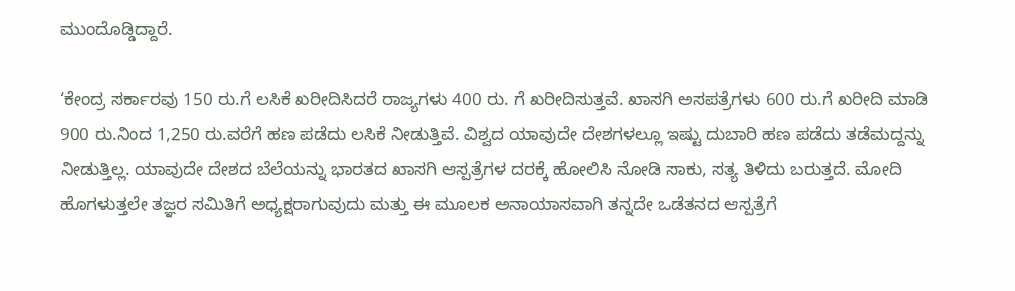ಮುಂದೊಡ್ಡಿದ್ದಾರೆ.

‘ಕೇಂದ್ರ ಸರ್ಕಾರವು 150 ರು.ಗೆ ಲಸಿಕೆ ಖರೀದಿಸಿದರೆ ರಾಜ್ಯಗಳು 400 ರು. ಗೆ ಖರೀದಿಸುತ್ತವೆ. ಖಾಸಗಿ ಅಸಪತ್ರೆಗಳು 600 ರು.ಗೆ ಖರೀದಿ ಮಾಡಿ 900 ರು.ನಿಂದ 1,250 ರು.ವರೆಗೆ ಹಣ ಪಡೆದು ಲಸಿಕೆ ನೀಡುತ್ತಿವೆ. ವಿಶ್ವದ ಯಾವುದೇ ದೇಶಗಳಲ್ಲೂ ಇಷ್ಟು ದುಬಾರಿ ಹಣ ಪಡೆದು ತಡೆಮದ್ದನ್ನು ನೀಡುತ್ತಿಲ್ಲ. ಯಾವುದೇ ದೇಶದ ಬೆಲೆಯನ್ನು ಭಾರತದ ಖಾಸಗಿ ಆಸ್ಪತ್ರೆಗಳ ದರಕ್ಕೆ ಹೋಲಿಸಿ ನೋಡಿ ಸಾಕು, ಸತ್ಯ ತಿಳಿದು ಬರುತ್ತದೆ. ಮೋದಿ ಹೊಗಳುತ್ತಲೇ ತಜ್ಞರ ಸಮಿತಿಗೆ ಅಧ್ಯಕ್ಷರಾಗುವುದು ಮತ್ತು ಈ ಮೂಲಕ ಅನಾಯಾಸವಾಗಿ ತನ್ನದೇ ಒಡೆತನದ ಆಸ್ಪತ್ರೆಗೆ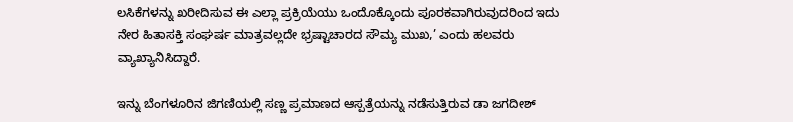ಲಸಿಕೆಗಳನ್ನು ಖರೀದಿಸುವ ಈ ಎಲ್ಲಾ ಪ್ರಕ್ರಿಯೆಯು ಒಂದೊಕ್ಕೊಂದು ಪೂರಕವಾಗಿರುವುದರಿಂದ ಇದು ನೇರ ಹಿತಾಸಕ್ತಿ ಸಂಘರ್ಷ ಮಾತ್ರವಲ್ಲದೇ ಭ್ರಷ್ಟಾಚಾರದ ಸೌಮ್ಯ ಮುಖ,’ ಎಂದು ಹಲವರು ವ್ಯಾಖ್ಯಾನಿಸಿದ್ದಾರೆ.

ಇನ್ನು ಬೆಂಗಳೂರಿನ ಜಿಗಣಿಯಲ್ಲಿ ಸಣ್ಣ ಪ್ರಮಾಣದ ಆಸ್ಪತ್ರೆಯನ್ನು ನಡೆಸುತ್ತಿರುವ ಡಾ ಜಗದೀಶ್‌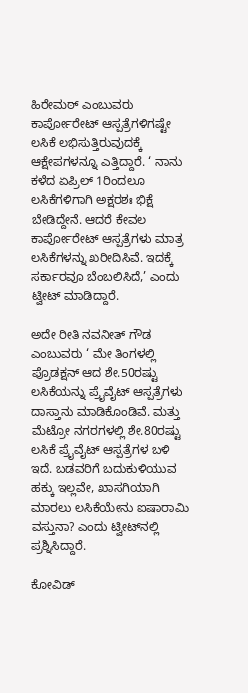ಹಿರೇಮಠ್‌ ಎಂಬುವರು ಕಾರ್ಪೋರೇಟ್‌ ಆಸ್ಪತ್ರೆಗಳಿಗಷ್ಟೇ ಲಸಿಕೆ ಲಭಿಸುತ್ತಿರುವುದಕ್ಕೆ ಆಕ್ಷೇಪಗಳನ್ನೂ ಎತ್ತಿದ್ದಾರೆ. ‘ ನಾನು ಕಳೆದ ಏಪ್ರಿಲ್‌ 1ರಿಂದಲೂ ಲಸಿಕೆಗಳಿಗಾಗಿ ಅಕ್ಷರಶಃ ಭಿಕ್ಷೆ ಬೇಡಿದ್ದೇನೆ. ಆದರೆ ಕೇವಲ ಕಾರ್ಪೋರೇಟ್‌ ಆಸ್ಪತ್ರೆಗಳು ಮಾತ್ರ ಲಸಿಕೆಗಳನ್ನು ಖರೀದಿಸಿವೆ. ಇದಕ್ಕೆ ಸರ್ಕಾರವೂ ಬೆಂಬಲಿಸಿದೆ,’ ಎಂದು ಟ್ವೀಟ್‌ ಮಾಡಿದ್ದಾರೆ.

ಅದೇ ರೀತಿ ನವನೀತ್‌ ಗೌಡ ಎಂಬುವರು ‘ ಮೇ ತಿಂಗಳಲ್ಲಿ ಪ್ರೊಡಕ್ಷನ್‌ ಆದ ಶೇ.50ರಷ್ಟು ಲಸಿಕೆಯನ್ನು ಪ್ರೈವೈಟ್‌ ಆಸ್ಪತ್ರೆಗಳು ದಾಸ್ತಾನು ಮಾಡಿಕೊಂಡಿವೆ. ಮತ್ತು ಮೆಟ್ರೋ ನಗರಗಳಲ್ಲಿ ಶೇ.80ರಷ್ಟು ಲಸಿಕೆ ಪ್ರೈವೈಟ್‌ ಆಸ್ಪತ್ರೆಗಳ ಬಳಿ ಇದೆ. ಬಡವರಿಗೆ ಬದುಕುಳಿಯುವ ಹಕ್ಕು ಇಲ್ಲವೇ, ಖಾಸಗಿಯಾಗಿ ಮಾರಲು ಲಸಿಕೆಯೇನು ಐಷಾರಾಮಿ ವಸ್ತುನಾ? ಎಂದು ಟ್ವೀಟ್‌ನಲ್ಲಿ ಪ್ರಶ್ನಿಸಿದ್ದಾರೆ.

ಕೋವಿಡ್‌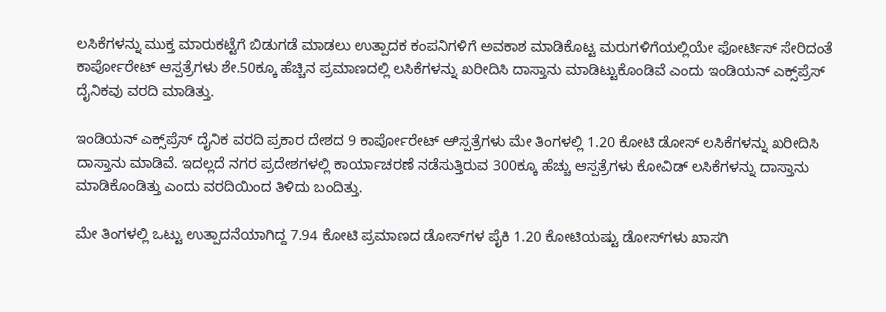ಲಸಿಕೆಗಳನ್ನು ಮುಕ್ತ ಮಾರುಕಟ್ಟೆಗೆ ಬಿಡುಗಡೆ ಮಾಡಲು ಉತ್ಪಾದಕ ಕಂಪನಿಗಳಿಗೆ ಅವಕಾಶ ಮಾಡಿಕೊಟ್ಟ ಮರುಗಳಿಗೆಯಲ್ಲಿಯೇ ಫೋರ್ಟಿಸ್‌ ಸೇರಿದಂತೆ ಕಾರ್ಪೋರೇಟ್‌ ಆಸ್ಪತ್ರೆಗಳು ಶೇ.50ಕ್ಕೂ ಹೆಚ್ಚಿನ ಪ್ರಮಾಣದಲ್ಲಿ ಲಸಿಕೆಗಳನ್ನು ಖರೀದಿಸಿ ದಾಸ್ತಾನು ಮಾಡಿಟ್ಟುಕೊಂಡಿವೆ ಎಂದು ಇಂಡಿಯನ್ ಎಕ್ಸ್‌ಪ್ರೆಸ್‌ ದೈನಿಕವು ವರದಿ ಮಾಡಿತ್ತು.

ಇಂಡಿಯನ್‌ ಎಕ್ಸ್‌ಪ್ರೆಸ್‌ ದೈನಿಕ ವರದಿ ಪ್ರಕಾರ ದೇಶದ 9 ಕಾರ್ಪೋರೇಟ್‌ ಆಿಸ್ಪತ್ರೆಗಳು ಮೇ ತಿಂಗಳಲ್ಲಿ 1.20 ಕೋಟಿ ಡೋಸ್‌ ಲಸಿಕೆಗಳನ್ನು ಖರೀದಿಸಿ ದಾಸ್ತಾನು ಮಾಡಿವೆ. ಇದಲ್ಲದೆ ನಗರ ಪ್ರದೇಶಗಳಲ್ಲಿ ಕಾರ್ಯಾಚರಣೆ ನಡೆಸುತ್ತಿರುವ 300ಕ್ಕೂ ಹೆಚ್ಚು ಆಸ್ಪತ್ರೆಗಳು ಕೋವಿಡ್‌ ಲಸಿಕೆಗಳನ್ನು ದಾಸ್ತಾನು ಮಾಡಿಕೊಂಡಿತ್ತು ಎಂದು ವರದಿಯಿಂದ ತಿಳಿದು ಬಂದಿತ್ತು.

ಮೇ ತಿಂಗಳಲ್ಲಿ ಒಟ್ಟು ಉತ್ಪಾದನೆಯಾಗಿದ್ದ 7.94 ಕೋಟಿ ಪ್ರಮಾಣದ ಡೋಸ್‌ಗಳ ಪೈಕಿ 1.20 ಕೋಟಿಯಷ್ಟು ಡೋಸ್‌ಗಳು ಖಾಸಗಿ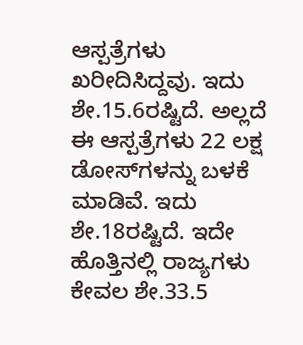ಆಸ್ಪತ್ರೆಗಳು ಖರೀದಿಸಿದ್ದವು. ಇದು ಶೇ.15.6ರಷ್ಟಿದೆ. ಅಲ್ಲದೆ ಈ ಆಸ್ಪತ್ರೆಗಳು 22 ಲಕ್ಷ ಡೋಸ್‌ಗಳನ್ನು ಬಳಕೆ ಮಾಡಿವೆ. ಇದು ಶೇ.18ರಷ್ಟಿದೆ. ಇದೇ ಹೊತ್ತಿನಲ್ಲಿ ರಾಜ್ಯಗಳು ಕೇವಲ ಶೇ.33.5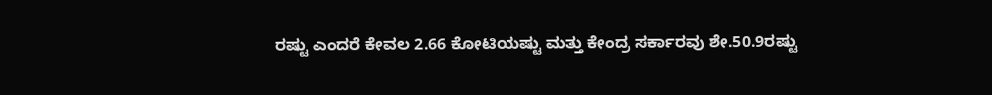ರಷ್ಟು ಎಂದರೆ ಕೇವಲ 2.66 ಕೋಟಿಯಷ್ಟು ಮತ್ತು ಕೇಂದ್ರ ಸರ್ಕಾರವು ಶೇ.50.9ರಷ್ಟು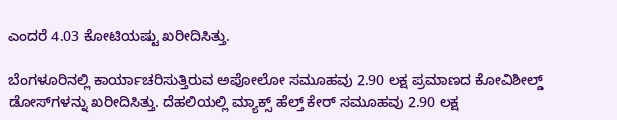ಎಂದರೆ 4.03 ಕೋಟಿಯಷ್ಟು ಖರೀದಿಸಿತ್ತು.

ಬೆಂಗಳೂರಿನಲ್ಲಿ ಕಾರ್ಯಾಚರಿಸುತ್ತಿರುವ ಅಪೋಲೋ ಸಮೂಹವು 2.90 ಲಕ್ಷ ಪ್ರಮಾಣದ ಕೋವಿಶೀಲ್ಡ್‌ ಡೋಸ್‌ಗಳನ್ನು ಖರೀದಿಸಿತ್ತು. ದೆಹಲಿಯಲ್ಲಿ ಮ್ಯಾಕ್ಸ್‌ ಹೆಲ್ತ್‌ ಕೇರ್‌ ಸಮೂಹವು 2.90 ಲಕ್ಷ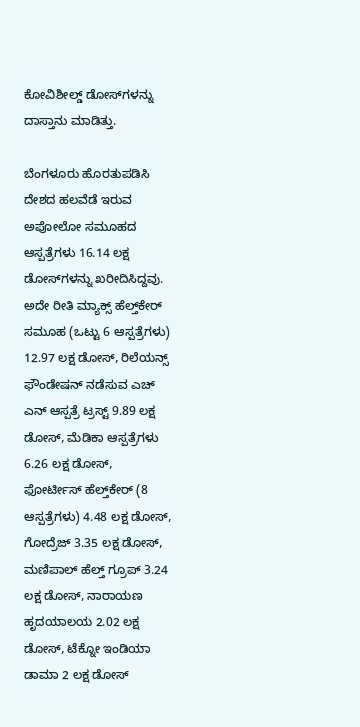ಕೋವಿಶೀಲ್ಡ್‌ ಡೋಸ್‌ಗಳನ್ನು ದಾಸ್ತಾನು ಮಾಡಿತ್ತು.

ಬೆಂಗಳೂರು ಹೊರತುಪಡಿಸಿ ದೇಶದ ಹಲವೆಡೆ ಇರುವ ಅಪೋಲೋ ಸಮೂಹದ ಆಸ್ಪತ್ರೆಗಳು 16.14 ಲಕ್ಷ ಡೋಸ್‌ಗಳನ್ನು ಖರೀದಿಸಿದ್ದವು. ಅದೇ ರೀತಿ ಮ್ಯಾಕ್ಸ್‌ ಹೆಲ್ತ್‌ಕೇರ್‌ ಸಮೂಹ (ಒಟ್ಟು 6 ಆಸ್ಪತ್ರೆಗಳು) 12.97 ಲಕ್ಷ ಡೋಸ್‌, ರಿಲೆಯನ್ಸ್‌ ಫೌಂಡೇಷನ್‌ ನಡೆಸುವ ಎಚ್‌ ಎನ್‌ ಆಸ್ಪತ್ರೆ ಟ್ರಸ್ಟ್‌ 9.89 ಲಕ್ಷ ಡೋಸ್‌, ಮೆಡಿಕಾ ಆಸ್ಪತ್ರೆಗಳು 6.26 ಲಕ್ಷ ಡೋಸ್‌, ಫೋರ್ಟೀಸ್‌ ಹೆಲ್ತ್‌ಕೇರ್‌ (8 ಆಸ್ಪತ್ರೆಗಳು) 4.48 ಲಕ್ಷ ಡೋಸ್‌, ಗೋದ್ರೆಜ್‌ 3.35 ಲಕ್ಷ ಡೋಸ್‌, ಮಣಿಪಾಲ್‌ ಹೆಲ್ತ್‌ ಗ್ರೂಪ್‌ 3.24 ಲಕ್ಷ ಡೋಸ್‌, ನಾರಾಯಣ ಹೃದಯಾಲಯ 2.02 ಲಕ್ಷ ಡೋಸ್‌, ಟೆಕ್ನೋ ಇಂಡಿಯಾ ಡಾಮಾ 2 ಲಕ್ಷ ಡೋಸ್‌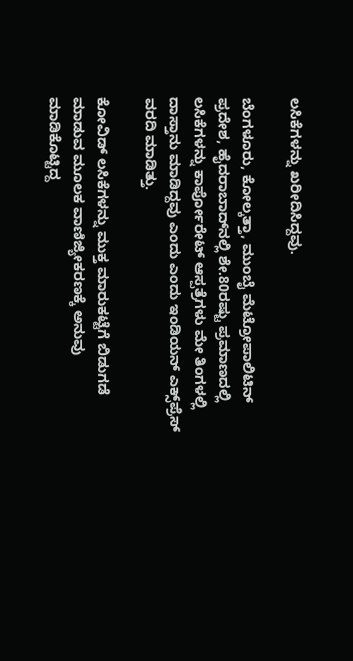ಲಸಿಕೆಗಳನ್ನು ಖರೀದಿಸಿದ್ದವು.

ಬೆಂಗಳೂರು, ಕೋಲ್ಕತ್ತಾ, ಮುಂಬೈ ಮೆಟ್ರೋಪಾಲಿಟಿನ್‌ ಪ್ರದೇಶ, ಹೈದರಾಬಾದ್‌ನಲ್ಲಿ ಶೇ.80ರಷ್ಟು ಪ್ರಮಾಣದಲ್ಲಿ ಲಸಿಕೆಗಳನ್ನು ಕಾರ್ಪೋರೇಟ್‌ ಆಸ್ಪತ್ರೆಗಳು ಮೇ ತಿಂಗಳಲ್ಲಿ ದಾಸ್ತಾನು ಮಾಡಿದ್ದವು ಎಂದು ಎಂದು ಇಂಡಿಯನ್‌ ಎಕ್ಸ್‌ಪ್ರೆಸ್‌ ವರದಿ ಮಾಡಿತ್ತು.

ಕೋವಿಡ್ ಲಸಿಕೆಗಳನ್ನು ಮುಕ್ತ ಮಾರುಕಟ್ಟೆಗೆ ಬಿಡುಗಡೆ ಮಾಡುವ ಮೂಲಕ ವಾಣಿಜ್ಯೀಕರಣಕ್ಕೆ ಅನುವು ಮಾಡಿಕೊಟ್ಟಿದ್ದ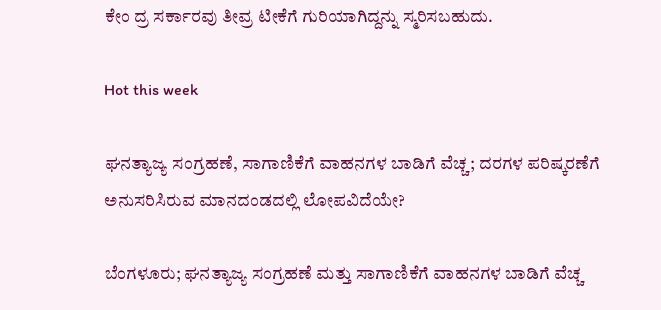ಕೇಂ ದ್ರ ಸರ್ಕಾರವು ತೀವ್ರ ಟೀಕೆಗೆ ಗುರಿಯಾಗಿದ್ದನ್ನು ಸ್ಮರಿಸಬಹುದು.

Hot this week

ಘನತ್ಯಾಜ್ಯ ಸಂಗ್ರಹಣೆ, ಸಾಗಾಣಿಕೆಗೆ ವಾಹನಗಳ ಬಾಡಿಗೆ ವೆಚ್ಚ; ದರಗಳ ಪರಿಷ್ಕರಣೆಗೆ ಅನುಸರಿಸಿರುವ ಮಾನದಂಡದಲ್ಲಿ ಲೋಪವಿದೆಯೇ?

ಬೆಂಗಳೂರು; ಘನತ್ಯಾಜ್ಯ ಸಂಗ್ರಹಣೆ ಮತ್ತು ಸಾಗಾಣಿಕೆಗೆ ವಾಹನಗಳ ಬಾಡಿಗೆ ವೆಚ್ಚ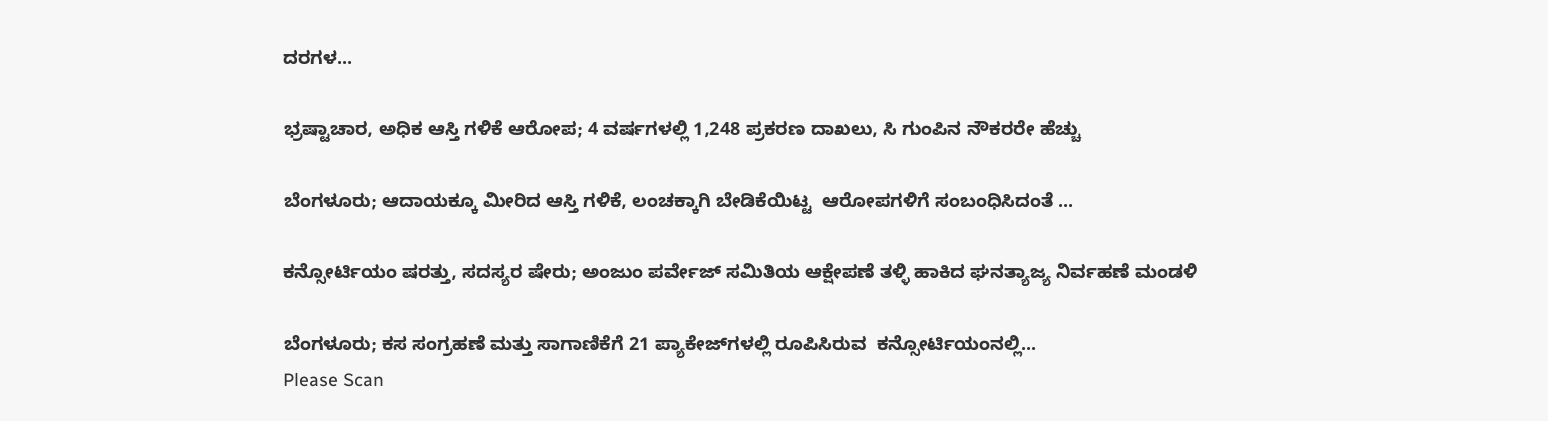ದರಗಳ...

ಭ್ರಷ್ಟಾಚಾರ, ಅಧಿಕ ಆಸ್ತಿ ಗಳಿಕೆ ಆರೋಪ; 4 ವರ್ಷಗಳಲ್ಲಿ 1,248 ಪ್ರಕರಣ ದಾಖಲು, ಸಿ ಗುಂಪಿನ ನೌಕರರೇ ಹೆಚ್ಚು

ಬೆಂಗಳೂರು; ಆದಾಯಕ್ಕೂ ಮೀರಿದ ಆಸ್ತಿ ಗಳಿಕೆ, ಲಂಚಕ್ಕಾಗಿ ಬೇಡಿಕೆಯಿಟ್ಟ  ಆರೋಪಗಳಿಗೆ ಸಂಬಂಧಿಸಿದಂತೆ ...

ಕನ್ಸೋರ್ಟಿಯಂ ಷರತ್ತು, ಸದಸ್ಯರ ಷೇರು; ಅಂಜುಂ ಪರ್ವೇಜ್ ಸಮಿತಿಯ ಆಕ್ಷೇಪಣೆ ತಳ್ಳಿ ಹಾಕಿದ ಘನತ್ಯಾಜ್ಯ ನಿರ್ವಹಣೆ ಮಂಡಳಿ

ಬೆಂಗಳೂರು; ಕಸ ಸಂಗ್ರಹಣೆ ಮತ್ತು ಸಾಗಾಣಿಕೆಗೆ 21 ಪ್ಯಾಕೇಜ್‌ಗಳಲ್ಲಿ ರೂಪಿಸಿರುವ  ಕನ್ಸೋರ್ಟಿಯಂನಲ್ಲಿ...
Please Scan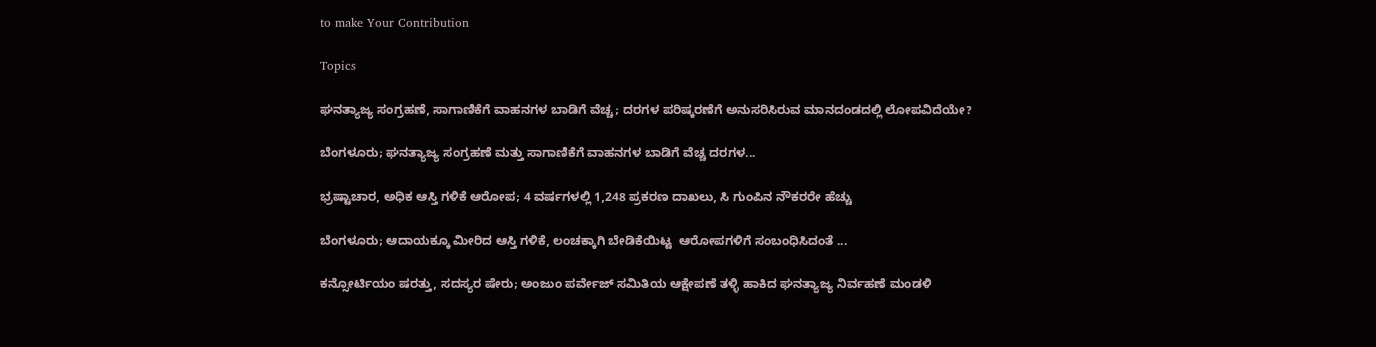to make Your Contribution

Topics

ಘನತ್ಯಾಜ್ಯ ಸಂಗ್ರಹಣೆ, ಸಾಗಾಣಿಕೆಗೆ ವಾಹನಗಳ ಬಾಡಿಗೆ ವೆಚ್ಚ; ದರಗಳ ಪರಿಷ್ಕರಣೆಗೆ ಅನುಸರಿಸಿರುವ ಮಾನದಂಡದಲ್ಲಿ ಲೋಪವಿದೆಯೇ?

ಬೆಂಗಳೂರು; ಘನತ್ಯಾಜ್ಯ ಸಂಗ್ರಹಣೆ ಮತ್ತು ಸಾಗಾಣಿಕೆಗೆ ವಾಹನಗಳ ಬಾಡಿಗೆ ವೆಚ್ಚ ದರಗಳ...

ಭ್ರಷ್ಟಾಚಾರ, ಅಧಿಕ ಆಸ್ತಿ ಗಳಿಕೆ ಆರೋಪ; 4 ವರ್ಷಗಳಲ್ಲಿ 1,248 ಪ್ರಕರಣ ದಾಖಲು, ಸಿ ಗುಂಪಿನ ನೌಕರರೇ ಹೆಚ್ಚು

ಬೆಂಗಳೂರು; ಆದಾಯಕ್ಕೂ ಮೀರಿದ ಆಸ್ತಿ ಗಳಿಕೆ, ಲಂಚಕ್ಕಾಗಿ ಬೇಡಿಕೆಯಿಟ್ಟ  ಆರೋಪಗಳಿಗೆ ಸಂಬಂಧಿಸಿದಂತೆ ...

ಕನ್ಸೋರ್ಟಿಯಂ ಷರತ್ತು, ಸದಸ್ಯರ ಷೇರು; ಅಂಜುಂ ಪರ್ವೇಜ್ ಸಮಿತಿಯ ಆಕ್ಷೇಪಣೆ ತಳ್ಳಿ ಹಾಕಿದ ಘನತ್ಯಾಜ್ಯ ನಿರ್ವಹಣೆ ಮಂಡಳಿ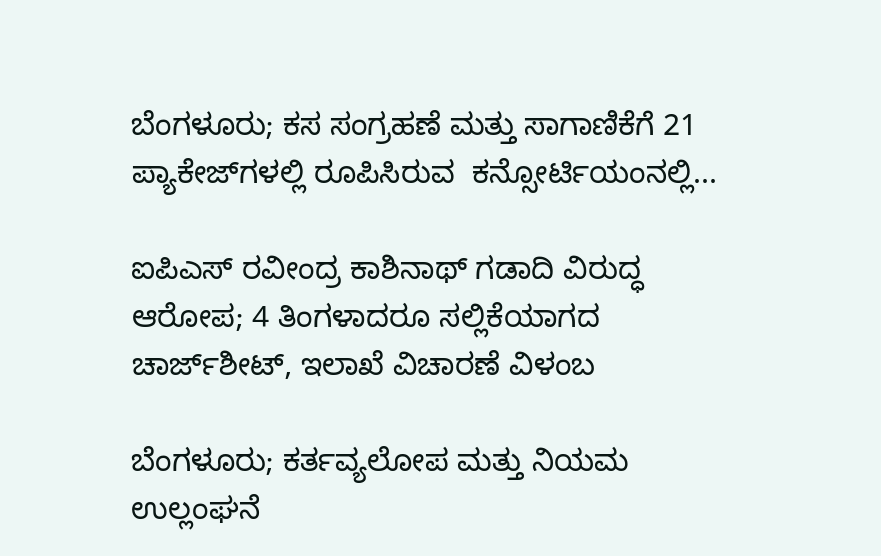ಬೆಂಗಳೂರು; ಕಸ ಸಂಗ್ರಹಣೆ ಮತ್ತು ಸಾಗಾಣಿಕೆಗೆ 21 ಪ್ಯಾಕೇಜ್‌ಗಳಲ್ಲಿ ರೂಪಿಸಿರುವ  ಕನ್ಸೋರ್ಟಿಯಂನಲ್ಲಿ...

ಐಪಿಎಸ್ ರವೀಂದ್ರ ಕಾಶಿನಾಥ್ ಗಡಾದಿ ವಿರುದ್ಧ ಆರೋಪ; 4 ತಿಂಗಳಾದರೂ ಸಲ್ಲಿಕೆಯಾಗದ ಚಾರ್ಜ್‌ಶೀಟ್‌, ಇಲಾಖೆ ವಿಚಾರಣೆ ವಿಳಂಬ

ಬೆಂಗಳೂರು; ಕರ್ತವ್ಯಲೋಪ ಮತ್ತು ನಿಯಮ ಉಲ್ಲಂಘನೆ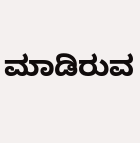ಮಾಡಿರುವ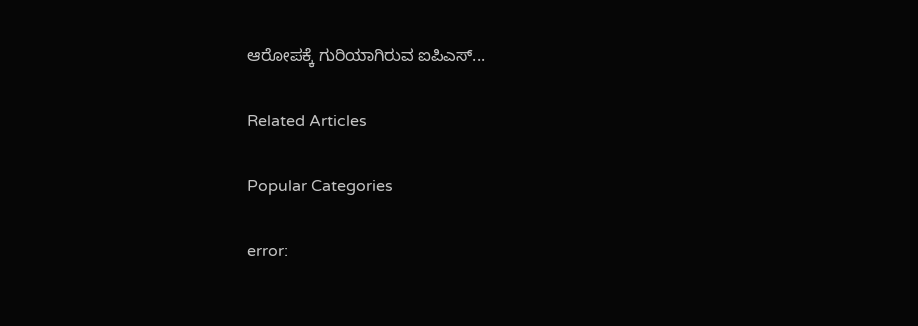ಆರೋಪಕ್ಕೆ ಗುರಿಯಾಗಿರುವ ಐಪಿಎಸ್...

Related Articles

Popular Categories

error: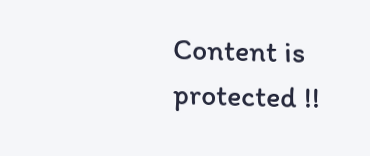Content is protected !!